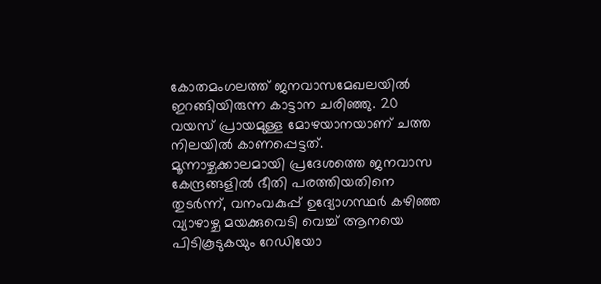കോതമംഗലത്ത് ജനവാസമേഖലയിൽ ഇറങ്ങിയിരുന്ന കാട്ടാന ചരിഞ്ഞു. 20 വയസ് പ്രായമുള്ള മോഴയാനയാണ് ചത്ത നിലയിൽ കാണപ്പെട്ടത്.
മൂന്നാഴ്ചക്കാലമായി പ്രദേശത്തെ ജനവാസ കേന്ദ്രങ്ങളിൽ ഭീതി പരത്തിയതിനെ തുടർന്ന്, വനംവകുപ്പ് ഉദ്യോഗസ്ഥർ കഴിഞ്ഞ വ്യാഴാഴ്ച മയക്കുവെടി വെച്ച് ആനയെ പിടികൂടുകയും റേഡിയോ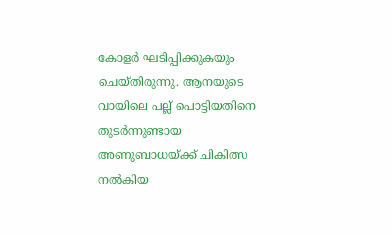കോളർ ഘടിപ്പിക്കുകയും ചെയ്തിരുന്നു. ആനയുടെ വായിലെ പല്ല് പൊട്ടിയതിനെ തുടർന്നുണ്ടായ അണുബാധയ്ക്ക് ചികിത്സ നൽകിയ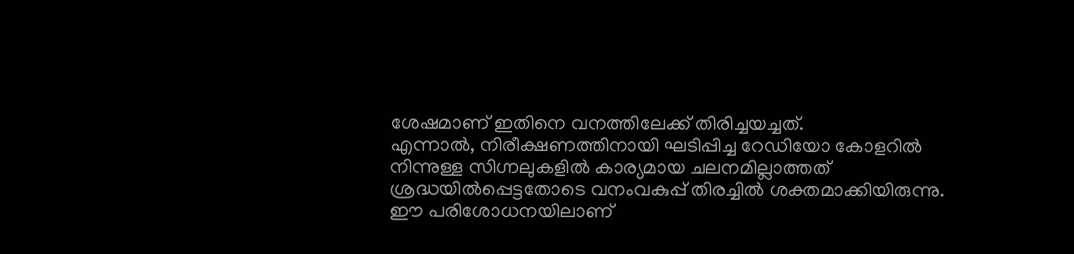ശേഷമാണ് ഇതിനെ വനത്തിലേക്ക് തിരിച്ചയച്ചത്.
എന്നാൽ, നിരീക്ഷണത്തിനായി ഘടിപ്പിച്ച റേഡിയോ കോളറിൽ നിന്നുള്ള സിഗ്നലുകളിൽ കാര്യമായ ചലനമില്ലാത്തത് ശ്രദ്ധയിൽപ്പെട്ടതോടെ വനംവകുപ്പ് തിരച്ചിൽ ശക്തമാക്കിയിരുന്നു. ഈ പരിശോധനയിലാണ്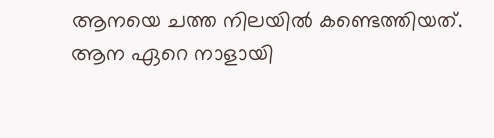ആനയെ ചത്ത നിലയിൽ കണ്ടെത്തിയത്.
ആന ഏറെ നാളായി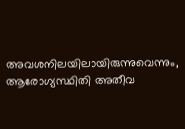അവശനിലയിലായിരുന്നുവെന്നും, ആരോഗ്യസ്ഥിതി അതീവ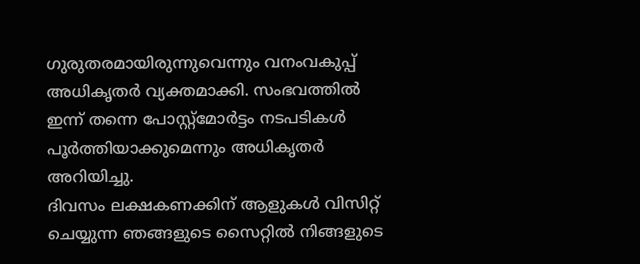ഗുരുതരമായിരുന്നുവെന്നും വനംവകുപ്പ് അധികൃതർ വ്യക്തമാക്കി. സംഭവത്തിൽ ഇന്ന് തന്നെ പോസ്റ്റ്മോർട്ടം നടപടികൾ പൂർത്തിയാക്കുമെന്നും അധികൃതർ അറിയിച്ചു.
ദിവസം ലക്ഷകണക്കിന് ആളുകൾ വിസിറ്റ് ചെയ്യുന്ന ഞങ്ങളുടെ സൈറ്റിൽ നിങ്ങളുടെ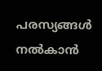പരസ്യങ്ങൾ നൽകാൻ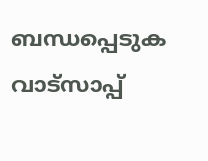ബന്ധപ്പെടുക വാട്സാപ്പ്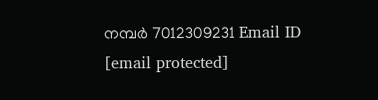നമ്പർ 7012309231 Email ID [email protected]